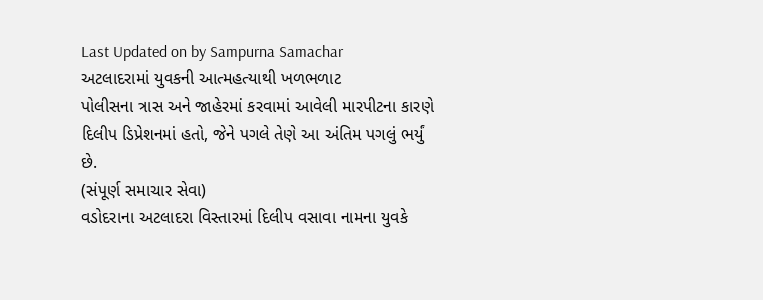Last Updated on by Sampurna Samachar
અટલાદરામાં યુવકની આત્મહત્યાથી ખળભળાટ
પોલીસના ત્રાસ અને જાહેરમાં કરવામાં આવેલી મારપીટના કારણે દિલીપ ડિપ્રેશનમાં હતો, જેને પગલે તેણે આ અંતિમ પગલું ભર્યું છે.
(સંપૂર્ણ સમાચાર સેવા)
વડોદરાના અટલાદરા વિસ્તારમાં દિલીપ વસાવા નામના યુવકે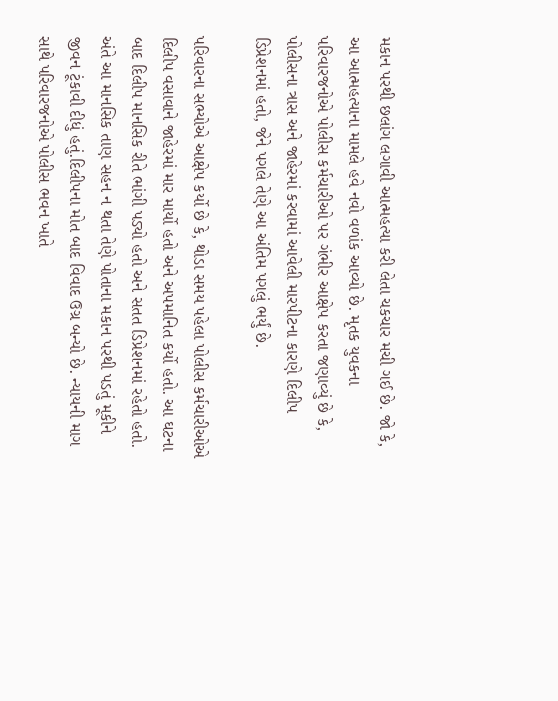મકાન પરથી છલાંગ લગાવી આત્મહત્યા કરી લેતા ચકચાર મચી ગઈ છે. જો કે, આ આત્મહત્યાના મામલે હવે નવો વળાંક આવ્યો છે. મૃતક યુવકના પરિવારજનોએ પોલીસ કર્મચારીઓ પર ગંભીર આક્ષેપ કરતા જણાવ્યું છે કે, પોલીસના ત્રાસ અને જાહેરમાં કરવામાં આવેલી મારપીટના કારણે દિલીપ ડિપ્રેશનમાં હતો, જેને પગલે તેણે આ અંતિમ પગલું ભર્યું છે.

પરિવારના સભ્યોએ આક્ષેપ કર્યો છે કે, થોડા સમય પહેલા પોલીસ કર્મચારીઓએ દિલીપ વસાવાને જાહેરમાં માર માર્યો હતો અને અપમાનિત કર્યો હતો. આ ઘટના બાદ દિલીપ માનસિક રીતે ભાંગી પડ્યો હતો અને સતત ડિપ્રેશનમાં રહેતો હતો. અંતે આ માનસિક તાણ સહન ન થતા તેણે પોતાના મકાન પરથી પડતું મૂકીને જીવન ટૂંકાવી દીધું હતું.દિલીપના મોત બાદ વિવાદ ઉગ્ર બન્યો છે. ન્યાયની માગ સાથે પરિવારજનોએ પોલીસ ભવન ખાતે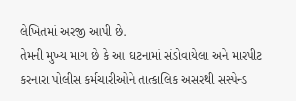લેખિતમાં અરજી આપી છે.
તેમની મુખ્ય માગ છે કે આ ઘટનામાં સંડોવાયેલા અને મારપીટ કરનારા પોલીસ કર્મચારીઓને તાત્કાલિક અસરથી સસ્પેન્ડ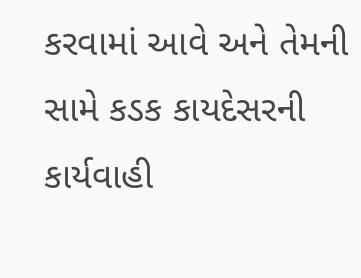કરવામાં આવે અને તેમની સામે કડક કાયદેસરની કાર્યવાહી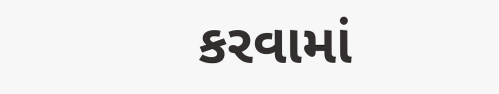કરવામાં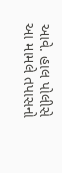આવે. હાલ પોલીસે આ મામલે તપાસનો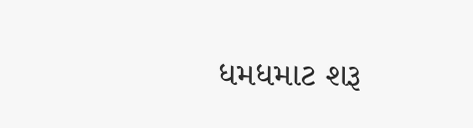ધમધમાટ શરૂ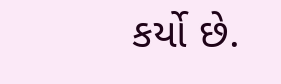કર્યો છે.